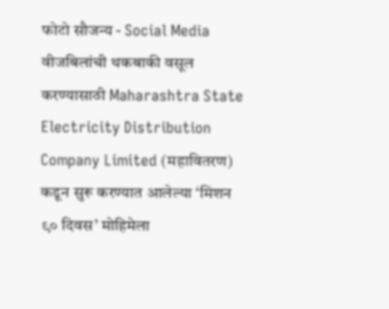फोटो सौजन्य - Social Media
वीजबिलांची थकबाकी वसूल करण्यासाठी Maharashtra State Electricity Distribution Company Limited (महावितरण) कडून सुरू करण्यात आलेल्या ‘मिशन ९० दिवस’ मोहिमेला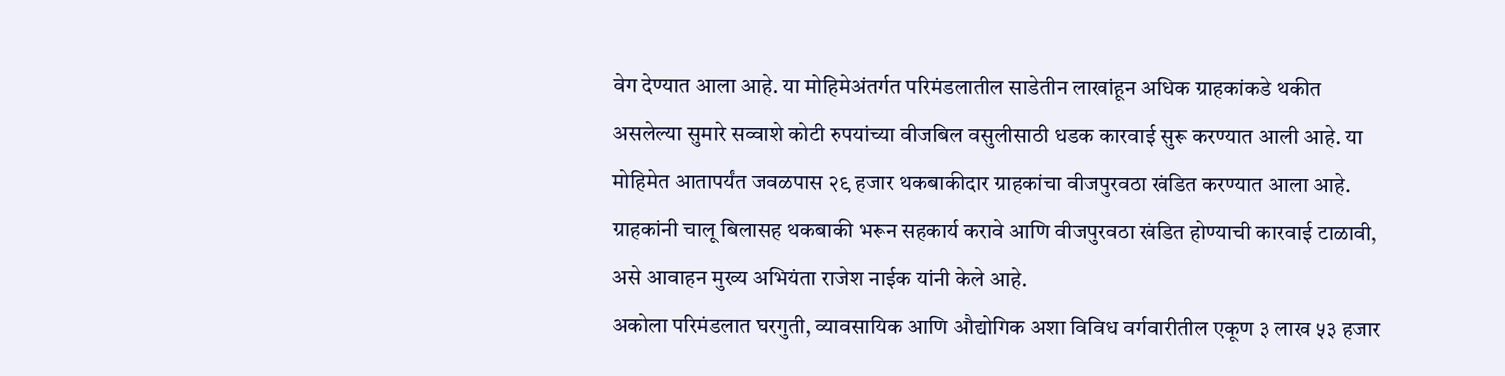वेग देण्यात आला आहे. या मोहिमेअंतर्गत परिमंडलातील साडेतीन लाखांहून अधिक ग्राहकांकडे थकीत असलेल्या सुमारे सव्वाशे कोटी रुपयांच्या वीजबिल वसुलीसाठी धडक कारवाई सुरू करण्यात आली आहे. या मोहिमेत आतापर्यंत जवळपास २९ हजार थकबाकीदार ग्राहकांचा वीजपुरवठा खंडित करण्यात आला आहे. ग्राहकांनी चालू बिलासह थकबाकी भरून सहकार्य करावे आणि वीजपुरवठा खंडित होण्याची कारवाई टाळावी, असे आवाहन मुख्य अभियंता राजेश नाईक यांनी केले आहे.
अकोला परिमंडलात घरगुती, व्यावसायिक आणि औद्योगिक अशा विविध वर्गवारीतील एकूण ३ लाख ५३ हजार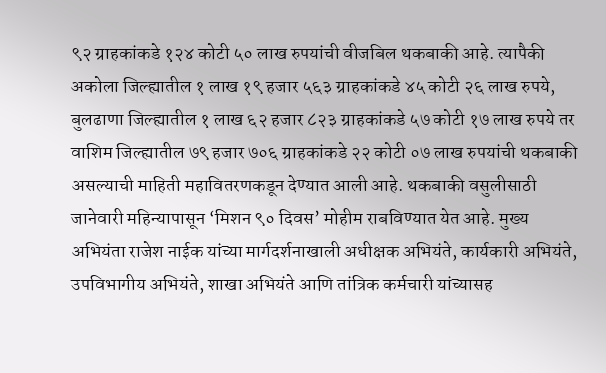९२ ग्राहकांकडे १२४ कोटी ५० लाख रुपयांची वीजबिल थकबाकी आहे. त्यापैकी अकोला जिल्ह्यातील १ लाख १९ हजार ५६३ ग्राहकांकडे ४५ कोटी २६ लाख रुपये, बुलढाणा जिल्ह्यातील १ लाख ६२ हजार ८२३ ग्राहकांकडे ५७ कोटी १७ लाख रुपये तर वाशिम जिल्ह्यातील ७९ हजार ७०६ ग्राहकांकडे २२ कोटी ०७ लाख रुपयांची थकबाकी असल्याची माहिती महावितरणकडून देण्यात आली आहे. थकबाकी वसुलीसाठी जानेवारी महिन्यापासून ‘मिशन ९० दिवस’ मोहीम राबविण्यात येत आहे. मुख्य अभियंता राजेश नाईक यांच्या मार्गदर्शनाखाली अधीक्षक अभियंते, कार्यकारी अभियंते, उपविभागीय अभियंते, शाखा अभियंते आणि तांत्रिक कर्मचारी यांच्यासह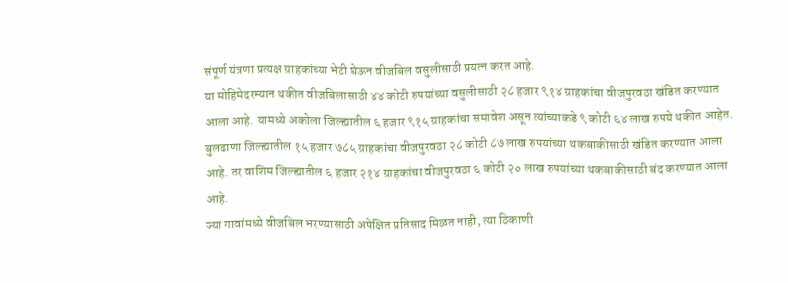संपूर्ण यंत्रणा प्रत्यक्ष ग्राहकांच्या भेटी घेऊन वीजबिल वसुलीसाठी प्रयत्न करत आहे.
या मोहिमेदरम्यान थकीत वीजबिलासाठी ४४ कोटी रुपयांच्या वसुलीसाठी २८ हजार ९१४ ग्राहकांचा वीजपुरवठा खंडित करण्यात आला आहे. यामध्ये अकोला जिल्ह्यातील ६ हजार ९१५ ग्राहकांचा समावेश असून त्यांच्याकडे ९ कोटी ६४ लाख रुपये थकीत आहेत. बुलढाणा जिल्ह्यातील १५ हजार ७८५ ग्राहकांचा वीजपुरवठा २८ कोटी ८७ लाख रुपयांच्या थकबाकीसाठी खंडित करण्यात आला आहे. तर वाशिम जिल्ह्यातील ६ हजार २१४ ग्राहकांचा वीजपुरवठा ६ कोटी २० लाख रुपयांच्या थकबाकीसाठी बंद करण्यात आला आहे.
ज्या गावांमध्ये वीजबिल भरण्यासाठी अपेक्षित प्रतिसाद मिळत नाही, त्या ठिकाणी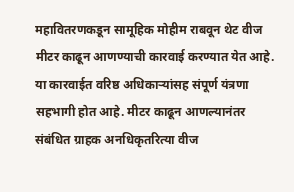महावितरणकडून सामूहिक मोहीम राबवून थेट वीज मीटर काढून आणण्याची कारवाई करण्यात येत आहे. या कारवाईत वरिष्ठ अधिकाऱ्यांसह संपूर्ण यंत्रणा सहभागी होत आहे. मीटर काढून आणल्यानंतर संबंधित ग्राहक अनधिकृतरित्या वीज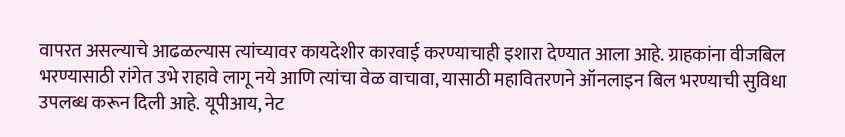वापरत असल्याचे आढळल्यास त्यांच्यावर कायदेशीर कारवाई करण्याचाही इशारा देण्यात आला आहे. ग्राहकांना वीजबिल भरण्यासाठी रांगेत उभे राहावे लागू नये आणि त्यांचा वेळ वाचावा, यासाठी महावितरणने ऑनलाइन बिल भरण्याची सुविधा उपलब्ध करून दिली आहे. यूपीआय, नेट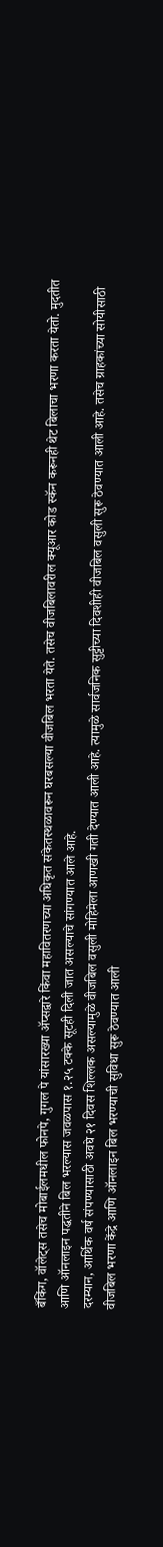बँकिंग, वॉलेट्स तसेच मोबाईलमधील फोनपे, गुगल पे यांसारख्या ॲप्सद्वारे किंवा महावितरणच्या अधिकृत संकेतस्थळावरून घरबसल्या वीजबिल भरता येते. तसेच वीजबिलावरील क्यूआर कोड स्कॅन करूनही थेट बिलाचा भरणा करता येतो. मुदतीत आणि ऑनलाइन पद्धतीने बिल भरल्यास जवळपास १.२५ टक्के सूटही दिली जात असल्याचे सांगण्यात आले आहे.
दरम्यान, आर्थिक वर्ष संपण्यासाठी अवघे २१ दिवस शिल्लक असल्यामुळे वीजबिल वसुली मोहिमेला आणखी गती देण्यात आली आहे. त्यामुळे सार्वजनिक सुट्टीच्या दिवशीही वीजबिल वसुली सुरू ठेवण्यात आली आहे. तसेच ग्राहकांच्या सोयीसाठी वीजबिल भरणा केंद्रे आणि ऑनलाइन बिल भरण्याची सुविधा सुरू ठेवण्यात आली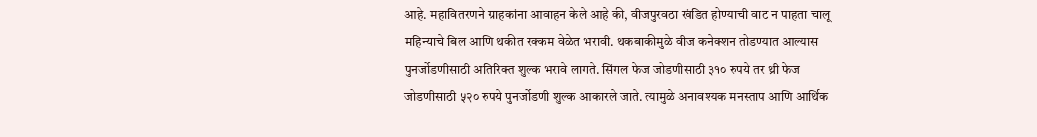आहे. महावितरणने ग्राहकांना आवाहन केले आहे की, वीजपुरवठा खंडित होण्याची वाट न पाहता चालू महिन्याचे बिल आणि थकीत रक्कम वेळेत भरावी. थकबाकीमुळे वीज कनेक्शन तोडण्यात आल्यास पुनर्जोडणीसाठी अतिरिक्त शुल्क भरावे लागते. सिंगल फेज जोडणीसाठी ३१० रुपये तर थ्री फेज जोडणीसाठी ५२० रुपये पुनर्जोडणी शुल्क आकारले जाते. त्यामुळे अनावश्यक मनस्ताप आणि आर्थिक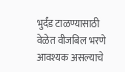भुर्दंड टाळण्यासाठी वेळेत वीजबिल भरणे आवश्यक असल्याचे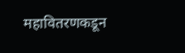महावितरणकडून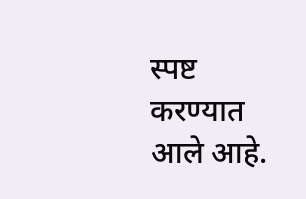स्पष्ट करण्यात आले आहे.